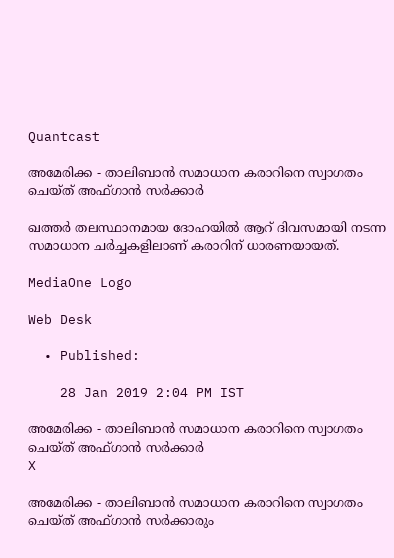Quantcast

അമേരിക്ക - താലിബാന്‍ സമാധാന കരാറിനെ സ്വാഗതം ചെയ്ത് അഫ്ഗാന്‍ സര്‍ക്കാര്‍

ഖത്തര്‍ തലസ്ഥാനമായ ദോഹയില്‍ ആറ് ദിവസമായി നടന്ന സമാധാന ചര്‍ച്ചകളിലാണ് കരാറിന് ധാരണയായത്.

MediaOne Logo

Web Desk

  • Published:

    28 Jan 2019 2:04 PM IST

അമേരിക്ക - താലിബാന്‍ സമാധാന കരാറിനെ സ്വാഗതം ചെയ്ത് അഫ്ഗാന്‍ സര്‍ക്കാര്‍
X

അമേരിക്ക - താലിബാന്‍ സമാധാന കരാറിനെ സ്വാഗതം ചെയ്ത് അഫ്ഗാന്‍ സര്‍ക്കാരും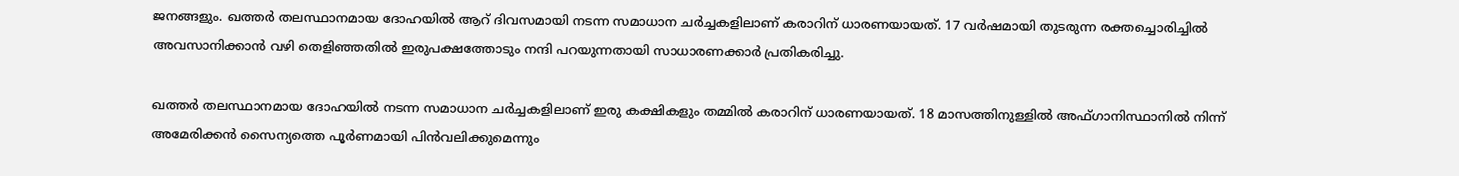ജനങ്ങളും. ഖത്തര്‍ തലസ്ഥാനമായ ദോഹയില്‍ ആറ് ദിവസമായി നടന്ന സമാധാന ചര്‍ച്ചകളിലാണ് കരാറിന് ധാരണയായത്. 17 വര്‍ഷമായി തുടരുന്ന രക്തച്ചൊരിച്ചില്‍ അവസാനിക്കാന്‍ വഴി തെളിഞ്ഞതില്‍ ഇരുപക്ഷത്തോടും നന്ദി പറയുന്നതായി സാധാരണക്കാര്‍ പ്രതികരിച്ചു.

ഖത്തര്‍ തലസ്ഥാനമായ ദോഹയില്‍ നടന്ന സമാധാന ചര്‍ച്ചകളിലാണ് ഇരു കക്ഷികളും തമ്മില്‍ കരാറിന് ധാരണയായത്. 18 മാസത്തിനുള്ളില്‍ അഫ്ഗാനിസ്ഥാനില്‍ നിന്ന് അമേരിക്കന്‍ സൈന്യത്തെ പൂര്‍ണമായി പിന്‍വലിക്കുമെന്നും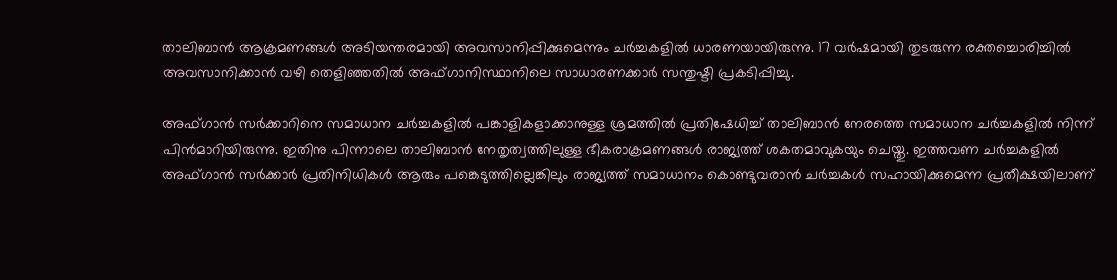താലിബാന്‍ ആക്രമണങ്ങള്‍ അടിയന്തരമായി അവസാനിപ്പിക്കുമെന്നും ചര്‍ച്ചകളില്‍ ധാരണയായിരുന്നു. 17 വര്‍ഷമായി തുടരുന്ന രക്തച്ചൊരിച്ചില്‍ അവസാനിക്കാന്‍ വഴി തെളിഞ്ഞതില്‍ അഫ്ഗാനിസ്ഥാനിലെ സാധാരണക്കാര്‍ സന്തുഷ്ടി പ്രകടിപ്പിച്ചു.

അഫ്ഗാന്‍ സര്‍ക്കാറിനെ സമാധാന ചര്‍ച്ചകളില്‍ പങ്കാളികളാക്കാനുള്ള ശ്രമത്തില്‍ പ്രതിഷേധിച്ച് താലിബാന്‍ നേരത്തെ സമാധാന ചര്‍ച്ചകളില്‍ നിന്ന് പിന്‍മാറിയിരുന്നു. ഇതിനു പിന്നാലെ താലിബാന്‍ നേതൃത്വത്തിലുള്ള ഭീകരാക്രമണങ്ങള്‍ രാജ്യത്ത് ശകതമാവുകയും ചെയ്തു. ഇത്തവണ ചര്‍ച്ചകളില്‍ അഫ്ഗാന്‍ സര്‍ക്കാര്‍ പ്രതിനിധികള്‍ ആരും പങ്കെടുത്തില്ലെങ്കിലും രാജ്യത്ത് സമാധാനം കൊണ്ടുവരാന്‍ ചര്‍ച്ചകള്‍ സഹായിക്കുമെന്ന പ്രതീക്ഷയിലാണ്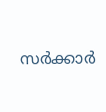സര്‍ക്കാര്‍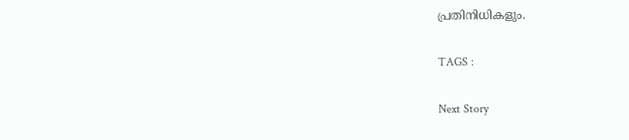പ്രതിനിധികളും.

TAGS :

Next Story